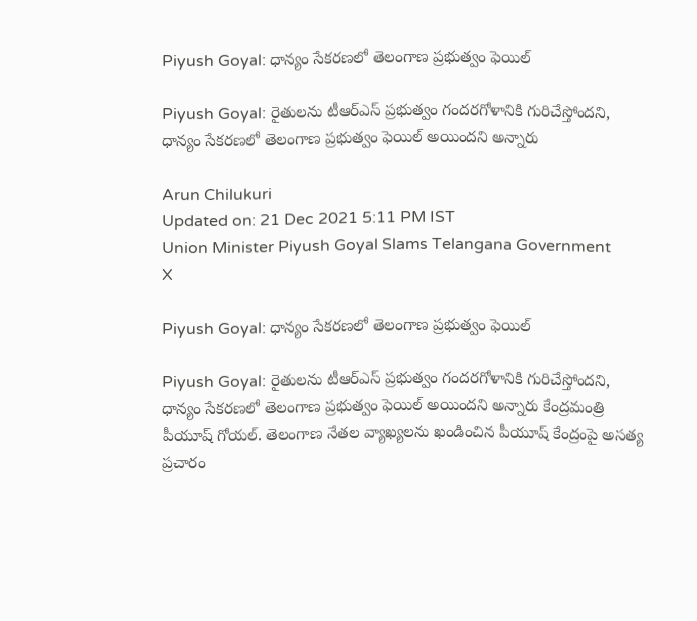Piyush Goyal: ధాన్యం సేకరణలో తెలంగాణ ప్రభుత్వం ఫెయిల్

Piyush Goyal: రైతులను టీఆర్‌ఎస్‌ ప్రభుత్వం గందరగోళానికి గురిచేస్తోందని, ధాన్యం సేకరణలో తెలంగాణ ప్రభుత్వం ఫెయిల్ అయిందని అన్నారు

Arun Chilukuri
Updated on: 21 Dec 2021 5:11 PM IST
Union Minister Piyush Goyal Slams Telangana Government
X

Piyush Goyal: ధాన్యం సేకరణలో తెలంగాణ ప్రభుత్వం ఫెయిల్

Piyush Goyal: రైతులను టీఆర్‌ఎస్‌ ప్రభుత్వం గందరగోళానికి గురిచేస్తోందని, ధాన్యం సేకరణలో తెలంగాణ ప్రభుత్వం ఫెయిల్ అయిందని అన్నారు కేంద్రమంత్రి పీయూష్‌ గోయల్‌. తెలంగాణ నేతల వ్యాఖ్యలను ఖండించిన పీయూష్‌ కేంద్రంపై అసత్య ప్రచారం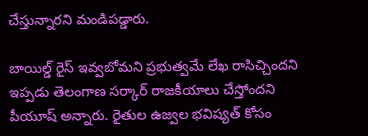చేస్తున్నారని మండిపడ్డారు.

బాయిల్డ్‌ రైస్ ఇవ్వబోమని ప్రభుత్వమే లేఖ రాసిచ్చిందని ఇప్పడు తెలంగాణ సర్కార్‌ రాజకీయాలు చేస్తోందని పీయూష్‌ అన్నారు. రైతుల ఉజ్వల భవిష్యత్‌ కోసం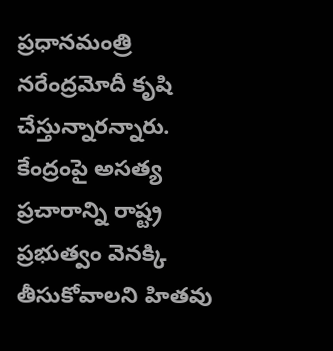ప్రధానమంత్రి నరేంద్రమోదీ కృషి చేస్తున్నారన్నారు. కేంద్రంపై అసత్య ప్రచారాన్ని రాష్ట్ర ప్రభుత్వం వెనక్కి తీసుకోవాలని హితవు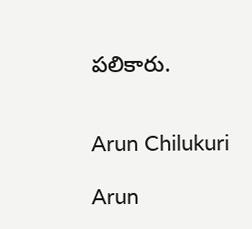పలికారు.


Arun Chilukuri

Arun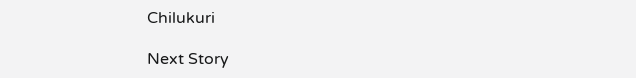Chilukuri

Next Story